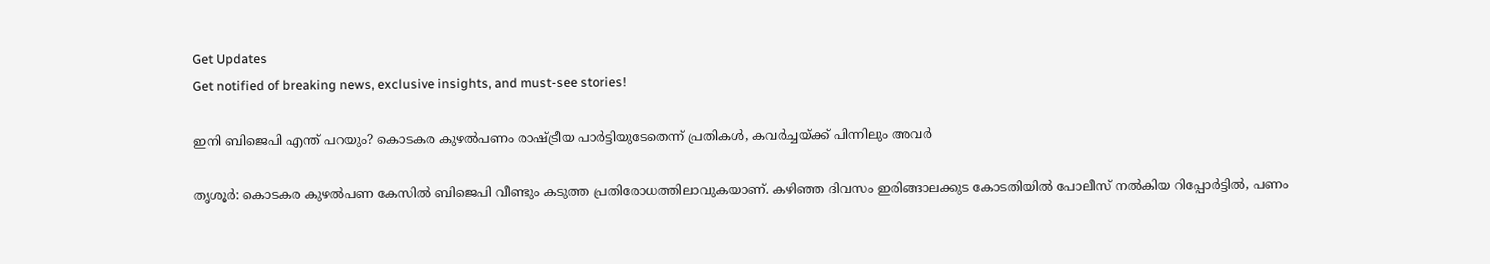Get Updates
Get notified of breaking news, exclusive insights, and must-see stories!

ഇനി ബിജെപി എന്ത് പറയും? കൊടകര കുഴല്‍പണം രാഷ്ട്രീയ പാര്‍ട്ടിയുടേതെന്ന് പ്രതികള്‍, കവര്‍ച്ചയ്ക്ക് പിന്നിലും അവർ

തൃശൂര്‍: കൊടകര കുഴല്‍പണ കേസില്‍ ബിജെപി വീണ്ടും കടുത്ത പ്രതിരോധത്തിലാവുകയാണ്. കഴിഞ്ഞ ദിവസം ഇരിങ്ങാലക്കുട കോടതിയില്‍ പോലീസ് നല്‍കിയ റിപ്പോര്‍ട്ടില്‍, പണം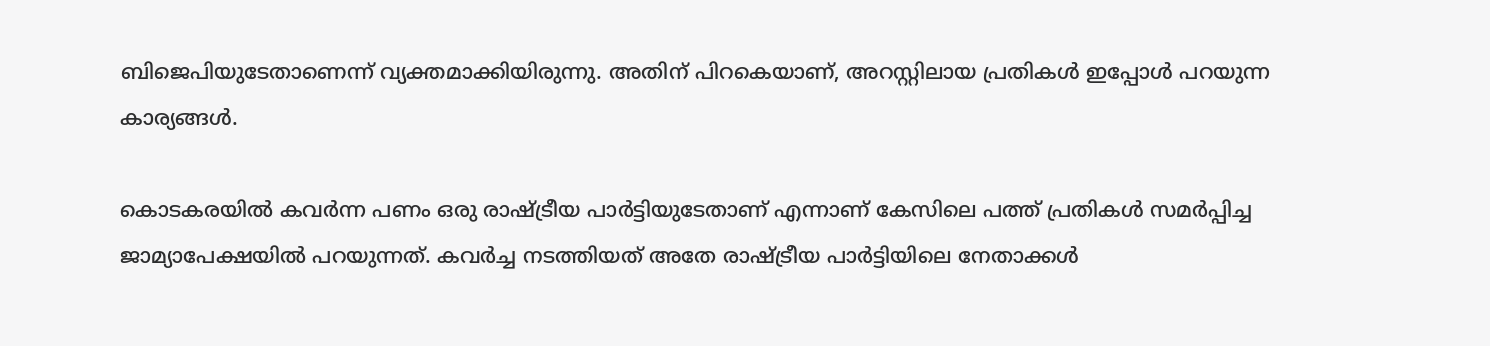ബിജെപിയുടേതാണെന്ന് വ്യക്തമാക്കിയിരുന്നു. അതിന് പിറകെയാണ്, അറസ്റ്റിലായ പ്രതികള്‍ ഇപ്പോള്‍ പറയുന്ന കാര്യങ്ങള്‍.

കൊടകരയില്‍ കവര്‍ന്ന പണം ഒരു രാഷ്ട്രീയ പാര്‍ട്ടിയുടേതാണ് എന്നാണ് കേസിലെ പത്ത് പ്രതികള്‍ സമര്‍പ്പിച്ച ജാമ്യാപേക്ഷയില്‍ പറയുന്നത്. കവര്‍ച്ച നടത്തിയത് അതേ രാഷ്ട്രീയ പാര്‍ട്ടിയിലെ നേതാക്കള്‍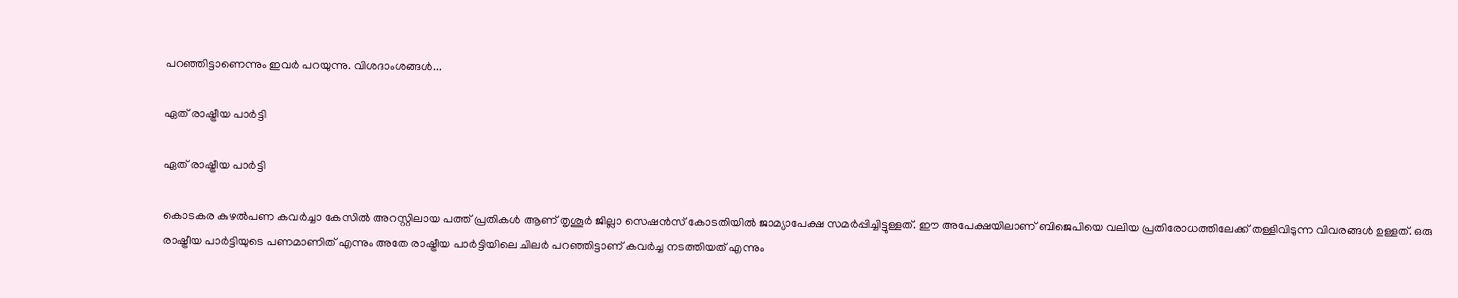പറഞ്ഞിട്ടാണെന്നും ഇവര്‍ പറയുന്നു. വിശദാംശങ്ങള്‍...

ഏത് രാഷ്ട്രീയ പാര്‍ട്ടി

ഏത് രാഷ്ട്രീയ പാര്‍ട്ടി

കൊടകര കുഴല്‍പണ കവര്‍ച്ചാ കേസില്‍ അറസ്റ്റിലായ പത്ത് പ്രതികള്‍ ആണ് തൃശൂര്‍ ജില്ലാ സെഷന്‍സ് കോടതിയില്‍ ജാമ്യാപേക്ഷ സമര്‍പ്പിച്ചിട്ടുള്ളത്. ഈ അപേക്ഷയിലാണ് ബിജെപിയെ വലിയ പ്രതിരോധത്തിലേക്ക് തള്ളിവിടുന്ന വിവരങ്ങള്‍ ഉള്ളത്. ഒരു രാഷ്ട്രീയ പാര്‍ട്ടിയുടെ പണമാണിത് എന്നും അതേ രാഷ്ട്രീയ പാര്‍ട്ടിയിലെ ചിലര്‍ പറഞ്ഞിട്ടാണ് കവര്‍ച്ച നടത്തിയത് എന്നും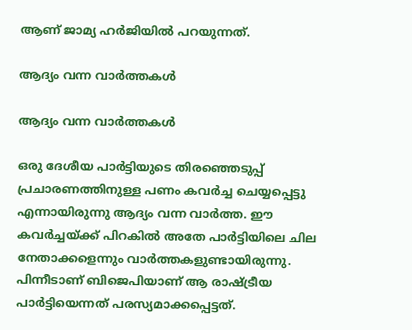ആണ് ജാമ്യ ഹര്‍ജിയില്‍ പറയുന്നത്.

ആദ്യം വന്ന വാര്‍ത്തകള്‍

ആദ്യം വന്ന വാര്‍ത്തകള്‍

ഒരു ദേശീയ പാര്‍ട്ടിയുടെ തിരഞ്ഞെടുപ്പ് പ്രചാരണത്തിനുള്ള പണം കവര്‍ച്ച ചെയ്യപ്പെട്ടു എന്നായിരുന്നു ആദ്യം വന്ന വാര്‍ത്ത. ഈ കവര്‍ച്ചയ്ക്ക് പിറകില്‍ അതേ പാര്‍ട്ടിയിലെ ചില നേതാക്കളെന്നും വാര്‍ത്തകളുണ്ടായിരുന്നു. പിന്നീടാണ് ബിജെപിയാണ് ആ രാഷ്ട്രീയ പാര്‍ട്ടിയെന്നത് പരസ്യമാക്കപ്പെട്ടത്.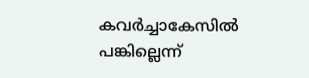കവര്‍ച്ചാകേസില്‍ പങ്കില്ലെന്ന്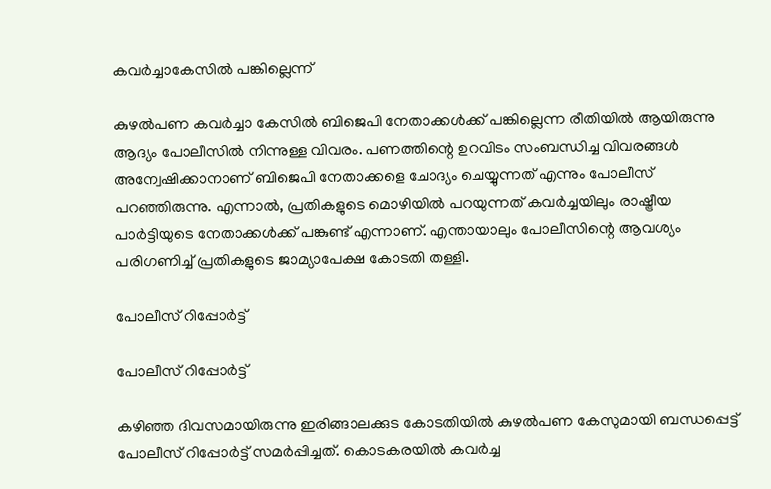കവര്‍ച്ചാകേസില്‍ പങ്കില്ലെന്ന്

കുഴല്‍പണ കവര്‍ച്ചാ കേസില്‍ ബിജെപി നേതാക്കള്‍ക്ക് പങ്കില്ലെന്ന രീതിയില്‍ ആയിരുന്നു ആദ്യം പോലീസില്‍ നിന്നുള്ള വിവരം. പണത്തിന്റെ ഉറവിടം സംബന്ധിച്ച വിവരങ്ങള്‍ അന്വേഷിക്കാനാണ് ബിജെപി നേതാക്കളെ ചോദ്യം ചെയ്യുന്നത് എന്നും പോലീസ് പറഞ്ഞിരുന്നു. എന്നാല്‍, പ്രതികളുടെ മൊഴിയില്‍ പറയുന്നത് കവര്‍ച്ചയിലും രാഷ്ട്രീയ പാര്‍ട്ടിയുടെ നേതാക്കള്‍ക്ക് പങ്കുണ്ട് എന്നാണ്. എന്തായാലും പോലീസിന്റെ ആവശ്യം പരിഗണിച്ച് പ്രതികളുടെ ജാമ്യാപേക്ഷ കോടതി തള്ളി.

പോലീസ് റിപ്പോര്‍ട്ട്

പോലീസ് റിപ്പോര്‍ട്ട്

കഴിഞ്ഞ ദിവസമായിരുന്നു ഇരിങ്ങാലക്കുട കോടതിയില്‍ കുഴല്‍പണ കേസുമായി ബന്ധപ്പെട്ട് പോലീസ് റിപ്പോര്‍ട്ട് സമര്‍പ്പിച്ചത്. കൊടകരയില്‍ കവര്‍ച്ച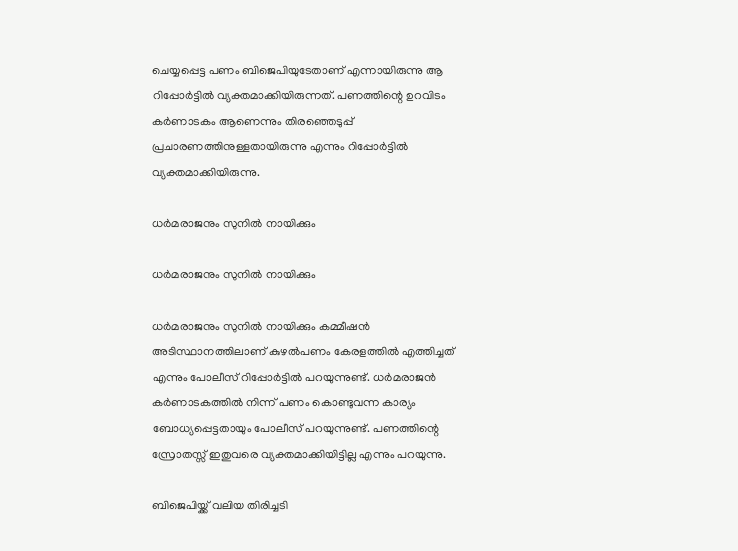ചെയ്യപ്പെട്ട പണം ബിജെപിയുടേതാണ് എന്നായിരുന്നു ആ റിപ്പോര്‍ട്ടില്‍ വ്യക്തമാക്കിയിരുന്നത്. പണത്തിന്റെ ഉറവിടം കര്‍ണാടകം ആണെന്നും തിരഞ്ഞെടുപ്പ് പ്രചാരണത്തിനുള്ളതായിരുന്നു എന്നും റിപ്പോര്‍ട്ടില്‍ വ്യക്തമാക്കിയിരുന്നു.

ധര്‍മരാജനും സുനില്‍ നായിക്കും

ധര്‍മരാജനും സുനില്‍ നായിക്കും

ധര്‍മരാജനും സുനില്‍ നായിക്കും കമ്മീഷന്‍ അടിസ്ഥാനത്തിലാണ് കുഴല്‍പണം കേരളത്തില്‍ എത്തിച്ചത് എന്നും പോലീസ് റിപ്പോര്‍ട്ടില്‍ പറയുന്നുണ്ട്. ധര്‍മരാജന്‍ കര്‍ണാടകത്തില്‍ നിന്ന് പണം കൊണ്ടുവന്ന കാര്യം ബോധ്യപ്പെട്ടതായും പോലീസ് പറയുന്നുണ്ട്. പണത്തിന്റെ സ്രോതസ്സ് ഇതുവരെ വ്യക്തമാക്കിയിട്ടില്ല എന്നും പറയുന്നു.

ബിജെപിയ്ക്ക് വലിയ തിരിച്ചടി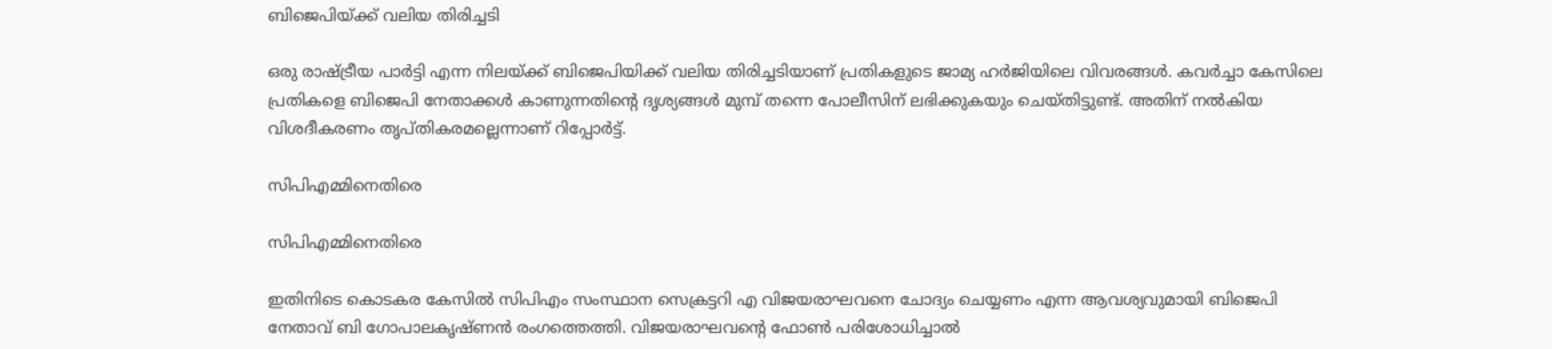ബിജെപിയ്ക്ക് വലിയ തിരിച്ചടി

ഒരു രാഷ്ട്രീയ പാര്‍ട്ടി എന്ന നിലയ്ക്ക് ബിജെപിയിക്ക് വലിയ തിരിച്ചടിയാണ് പ്രതികളുടെ ജാമ്യ ഹര്‍ജിയിലെ വിവരങ്ങള്‍. കവര്‍ച്ചാ കേസിലെ പ്രതികളെ ബിജെപി നേതാക്കള്‍ കാണുന്നതിന്റെ ദൃശ്യങ്ങള്‍ മുമ്പ് തന്നെ പോലീസിന് ലഭിക്കുകയും ചെയ്തിട്ടുണ്ട്. അതിന് നല്‍കിയ വിശദീകരണം തൃപ്തികരമല്ലെന്നാണ് റിപ്പോര്‍ട്ട്.

സിപിഎമ്മിനെതിരെ

സിപിഎമ്മിനെതിരെ

ഇതിനിടെ കൊടകര കേസില്‍ സിപിഎം സംസ്ഥാന സെക്രട്ടറി എ വിജയരാഘവനെ ചോദ്യം ചെയ്യണം എന്ന ആവശ്യവുമായി ബിജെപി നേതാവ് ബി ഗോപാലകൃഷ്ണന്‍ രംഗത്തെത്തി. വിജയരാഘവന്റെ ഫോണ്‍ പരിശോധിച്ചാല്‍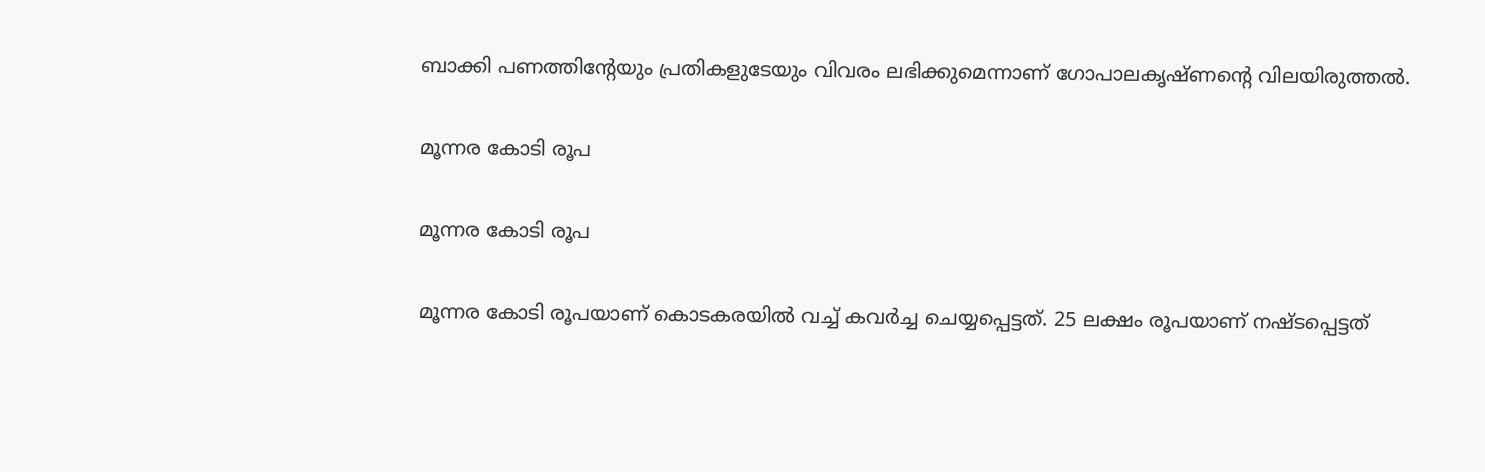ബാക്കി പണത്തിന്റേയും പ്രതികളുടേയും വിവരം ലഭിക്കുമെന്നാണ് ഗോപാലകൃഷ്ണന്റെ വിലയിരുത്തല്‍.

മൂന്നര കോടി രൂപ

മൂന്നര കോടി രൂപ

മൂന്നര കോടി രൂപയാണ് കൊടകരയില്‍ വച്ച് കവര്‍ച്ച ചെയ്യപ്പെട്ടത്. 25 ലക്ഷം രൂപയാണ് നഷ്ടപ്പെട്ടത്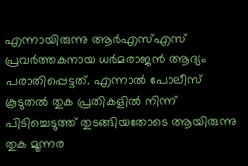എന്നായിരുന്നു ആര്‍എസ്എസ് പ്രവര്‍ത്തകനായ ധര്‍മരാജന്‍ ആദ്യം പരാതിപ്പെട്ടത്. എന്നാല്‍ പോലീസ് കൂടുതല്‍ തുക പ്രതികളില്‍ നിന്ന് പിടിച്ചെടുത്ത് തുടങ്ങിയതോടെ ആയിരുന്നു തുക മൂന്നര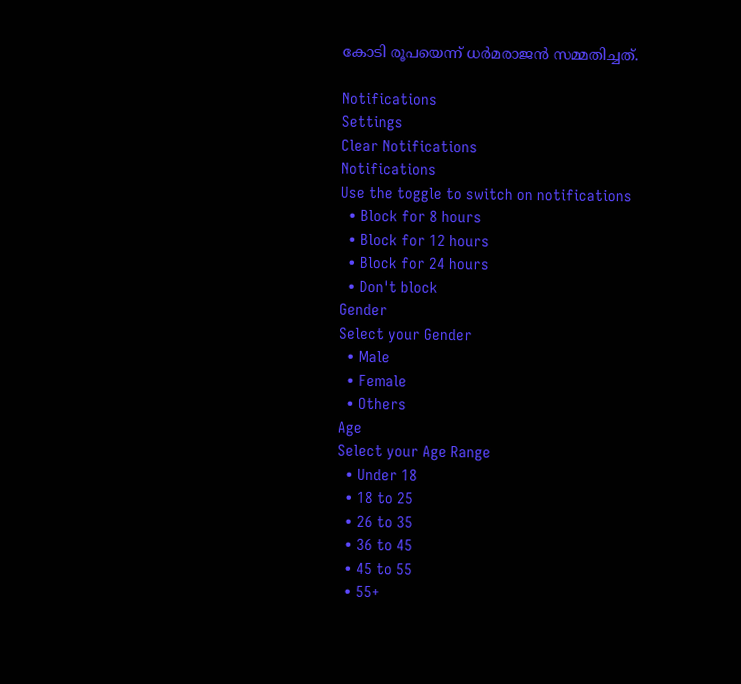കോടി രൂപയെന്ന് ധര്‍മരാജന്‍ സമ്മതിച്ചത്.

Notifications
Settings
Clear Notifications
Notifications
Use the toggle to switch on notifications
  • Block for 8 hours
  • Block for 12 hours
  • Block for 24 hours
  • Don't block
Gender
Select your Gender
  • Male
  • Female
  • Others
Age
Select your Age Range
  • Under 18
  • 18 to 25
  • 26 to 35
  • 36 to 45
  • 45 to 55
  • 55+